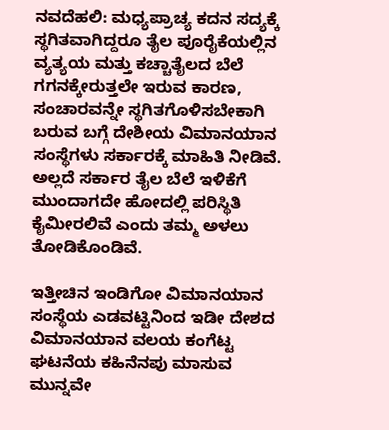ನವದೆಹಲಿ: ಮಧ್ಯಪ್ರಾಚ್ಯ ಕದನ ಸದ್ಯಕ್ಕೆ ಸ್ಥಗಿತವಾಗಿದ್ದರೂ ತೈಲ ಪೂರೈಕೆಯಲ್ಲಿನ ವ್ಯತ್ಯಯ ಮತ್ತು ಕಚ್ಚಾತೈಲದ ಬೆಲೆ ಗಗನಕ್ಕೇರುತ್ತಲೇ ಇರುವ ಕಾರಣ, ಸಂಚಾರವನ್ನೇ ಸ್ಥಗಿತಗೊಳಿಸಬೇಕಾಗಿ ಬರುವ ಬಗ್ಗೆ ದೇಶೀಯ ವಿಮಾನಯಾನ ಸಂಸ್ಥೆಗಳು ಸರ್ಕಾರಕ್ಕೆ ಮಾಹಿತಿ ನೀಡಿವೆ. ಅಲ್ಲದೆ ಸರ್ಕಾರ ತೈಲ ಬೆಲೆ ಇಳಿಕೆಗೆ ಮುಂದಾಗದೇ ಹೋದಲ್ಲಿ ಪರಿಸ್ಥಿತಿ ಕೈಮೀರಲಿವೆ ಎಂದು ತಮ್ಮ ಅಳಲು ತೋಡಿಕೊಂಡಿವೆ.

ಇತ್ತೀಚಿನ ಇಂಡಿಗೋ ವಿಮಾನಯಾನ ಸಂಸ್ಥೆಯ ಎಡವಟ್ಟಿನಿಂದ ಇಡೀ ದೇಶದ ವಿಮಾನಯಾನ ವಲಯ ಕಂಗೆಟ್ಟ ಘಟನೆಯ ಕಹಿನೆನಪು ಮಾಸುವ ಮುನ್ನವೇ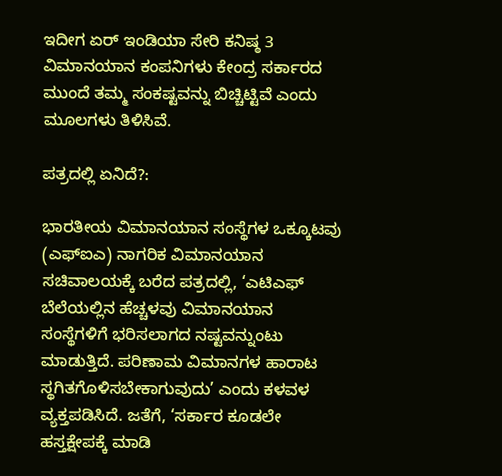ಇದೀಗ ಏರ್‌ ಇಂಡಿಯಾ ಸೇರಿ ಕನಿಷ್ಠ 3 ವಿಮಾನಯಾನ ಕಂಪನಿಗಳು ಕೇಂದ್ರ ಸರ್ಕಾರದ ಮುಂದೆ ತಮ್ಮ ಸಂಕಷ್ಟವನ್ನು ಬಿಚ್ಚಿಟ್ಟಿವೆ ಎಂದು ಮೂಲಗಳು ತಿಳಿಸಿವೆ.

ಪತ್ರದಲ್ಲಿ ಏನಿದೆ?:

ಭಾರತೀಯ ವಿಮಾನಯಾನ ಸಂಸ್ಥೆಗಳ ಒಕ್ಕೂಟವು (ಎಫ್‌ಐಎ) ನಾಗರಿಕ ವಿಮಾನಯಾನ ಸಚಿವಾಲಯಕ್ಕೆ ಬರೆದ ಪತ್ರದಲ್ಲಿ, ‘ಎಟಿಎಫ್‌ ಬೆಲೆಯಲ್ಲಿನ ಹೆಚ್ಚಳವು ವಿಮಾನಯಾನ ಸಂಸ್ಥೆಗಳಿಗೆ ಭರಿಸಲಾಗದ ನಷ್ಟವನ್ನುಂಟು ಮಾಡುತ್ತಿದೆ. ಪರಿಣಾಮ ವಿಮಾನಗಳ ಹಾರಾಟ ಸ್ಥಗಿತಗೊಳಿಸಬೇಕಾಗುವುದು’ ಎಂದು ಕಳವಳ ವ್ಯಕ್ತಪಡಿಸಿದೆ. ಜತೆಗೆ, ‘ಸರ್ಕಾರ ಕೂಡಲೇ ಹಸ್ತಕ್ಷೇಪಕ್ಕೆ ಮಾಡಿ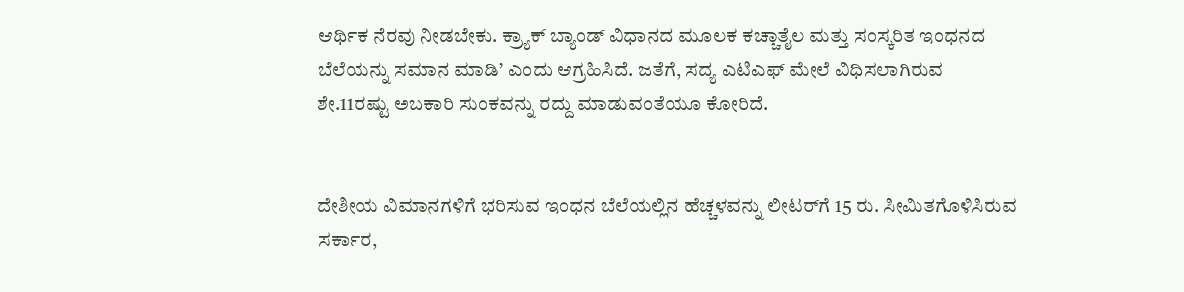ಆರ್ಥಿಕ ನೆರವು ನೀಡಬೇಕು. ಕ್ರ್ಯಾಕ್‌ ಬ್ಯಾಂಡ್‌ ವಿಧಾನದ ಮೂಲಕ ಕಚ್ಚಾತೈಲ ಮತ್ತು ಸಂಸ್ಕರಿತ ಇಂಧನದ ಬೆಲೆಯನ್ನು ಸಮಾನ ಮಾಡಿ’ ಎಂದು ಆಗ್ರಹಿಸಿದೆ. ಜತೆಗೆ, ಸದ್ಯ ಎಟಿಎಫ್‌ ಮೇಲೆ ವಿಧಿಸಲಾಗಿರುವ ಶೇ.11ರಷ್ಟು ಅಬಕಾರಿ ಸುಂಕವನ್ನು ರದ್ದು ಮಾಡುವಂತೆಯೂ ಕೋರಿದೆ.


ದೇಶೀಯ ವಿಮಾನಗಳಿಗೆ ಭರಿಸುವ ಇಂಧನ ಬೆಲೆಯಲ್ಲಿನ ಹೆಚ್ಚಳವನ್ನು ಲೀಟರ್‌ಗೆ 15 ರು. ಸೀಮಿತಗೊಳಿಸಿರುವ ಸರ್ಕಾರ,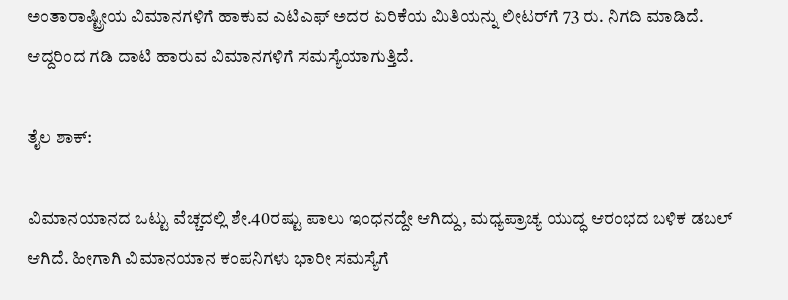ಅಂತಾರಾಷ್ಟ್ರೀಯ ವಿಮಾನಗಳಿಗೆ ಹಾಕುವ ಎಟಿಎಫ್‌ ಅದರ ಏರಿಕೆಯ ಮಿತಿಯನ್ನು ಲೀಟರ್‌ಗೆ 73 ರು. ನಿಗದಿ ಮಾಡಿದೆ. ಆದ್ದರಿಂದ ಗಡಿ ದಾಟಿ ಹಾರುವ ವಿಮಾನಗಳಿಗೆ ಸಮಸ್ಯೆಯಾಗುತ್ತಿದೆ.

ತೈಲ ಶಾಕ್‌:

ವಿಮಾನಯಾನದ ಒಟ್ಟು ವೆಚ್ಚದಲ್ಲಿ ಶೇ.40ರಷ್ಟು ಪಾಲು ಇಂಧನದ್ದೇ ಆಗಿದ್ದು, ಮಧ್ಯಪ್ರಾಚ್ಯ ಯುದ್ಧ ಆರಂಭದ ಬಳಿಕ ಡಬಲ್‌ ಆಗಿದೆ. ಹೀಗಾಗಿ ವಿಮಾನಯಾನ ಕಂಪನಿಗಳು ಭಾರೀ ಸಮಸ್ಯೆಗೆ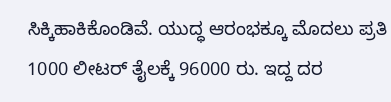ಸಿಕ್ಕಿಹಾಕಿಕೊಂಡಿವೆ. ಯುದ್ಧ ಆರಂಭಕ್ಕೂ ಮೊದಲು ಪ್ರತಿ 1000 ಲೀಟರ್‌ ತೈಲಕ್ಕೆ 96000 ರು. ಇದ್ದ ದರ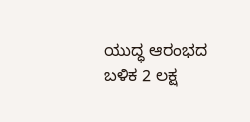ಯುದ್ಧ ಆರಂಭದ ಬಳಿಕ 2 ಲಕ್ಷ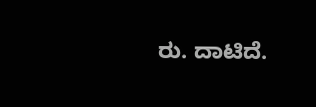ರು. ದಾಟಿದೆ.